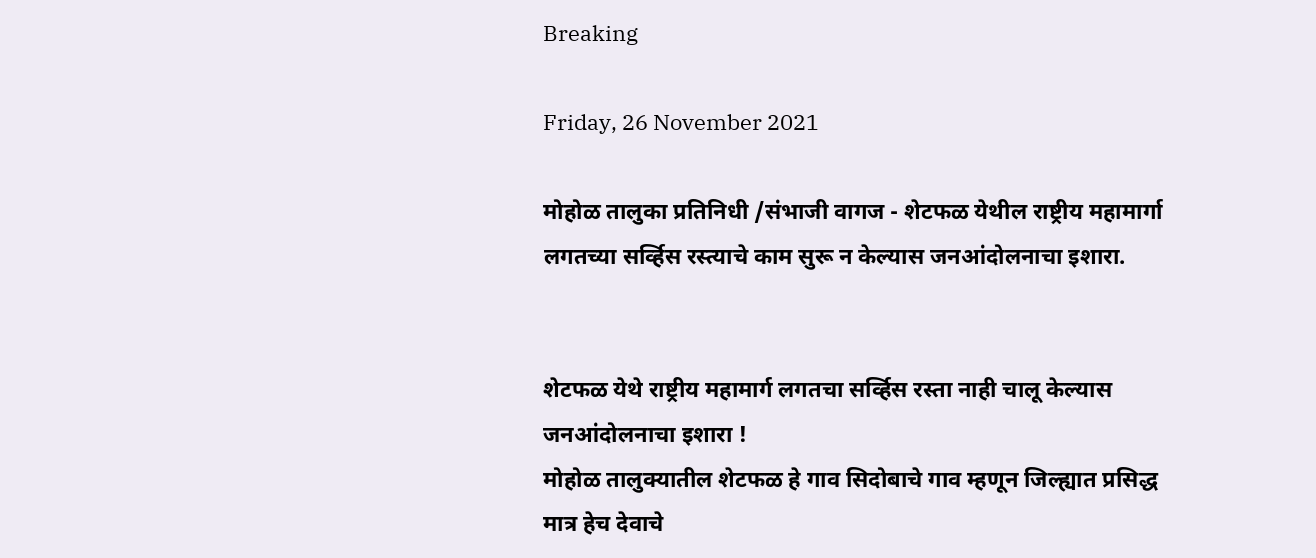Breaking

Friday, 26 November 2021

मोहोळ तालुका प्रतिनिधी /संभाजी वागज - शेटफळ येथील राष्ट्रीय महामार्गा लगतच्या सर्व्हिस रस्त्याचे काम सुरू न केल्यास जनआंदोलनाचा इशारा.


शेटफळ येथे राष्ट्रीय महामार्ग लगतचा सर्व्हिस रस्ता नाही चालू केल्यास जनआंदोलनाचा इशारा !
मोहोळ तालुक्यातील शेटफळ हे गाव सिदोबाचे गाव म्हणून जिल्ह्यात प्रसिद्ध मात्र हेच देवाचे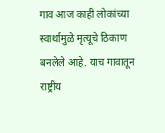गाव आज काही लोकांच्या स्वार्थामुळे मृत्यूचे ठिकाण बनलेले आहे. याच गावातून राष्ट्रीय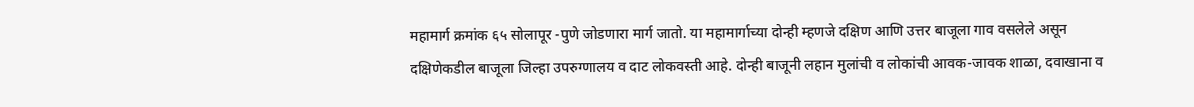महामार्ग क्रमांक ६५ सोलापूर -पुणे जोडणारा मार्ग जातो. या महामार्गाच्या दोन्ही म्हणजे दक्षिण आणि उत्तर बाजूला गाव वसलेले असून दक्षिणेकडील बाजूला जिल्हा उपरुग्णालय व दाट लोकवस्ती आहे. दोन्ही बाजूनी लहान मुलांची व लोकांची आवक-जावक शाळा, दवाखाना व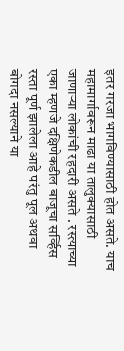इतर गरजा भागविण्यासाठी होत असते. याच महामार्गावरून माढा या तालुक्यासाठी जाणाऱ्या लोकांची रहदारी असते . रस्त्याच्या एका म्हणजे दक्षिणेकडील बाजूचा सर्व्हिस रस्ता पूर्ण झालेला आहे परंतु पूल अथवा बोगदा नसल्याने या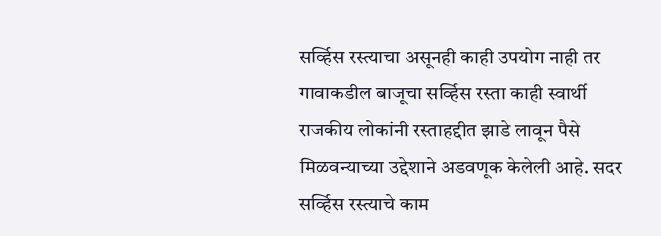सर्व्हिस रस्त्याचा असूनही काही उपयोग नाही तर गावाकडील बाजूचा सर्व्हिस रस्ता काही स्वार्थी राजकीय लोकांनी रस्ताहद्दीत झाडे लावून पैसे मिळवन्याच्या उद्देशाने अडवणूक केलेली आहे. सदर सर्व्हिस रस्त्याचे काम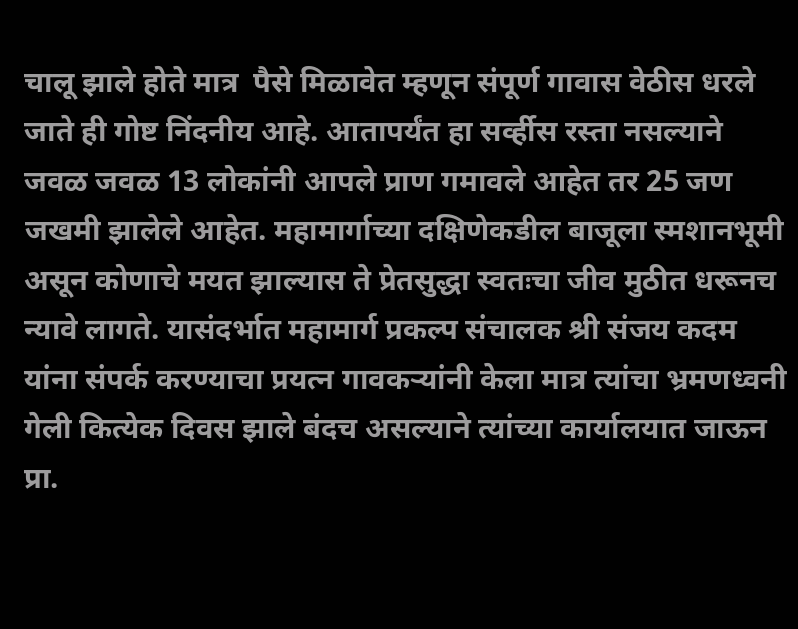चालू झाले होते मात्र  पैसे मिळावेत म्हणून संपूर्ण गावास वेठीस धरले जाते ही गोष्ट निंदनीय आहे. आतापर्यंत हा सर्व्हीस रस्ता नसल्याने जवळ जवळ 13 लोकांनी आपले प्राण गमावले आहेत तर 25 जण जखमी झालेले आहेत. महामार्गाच्या दक्षिणेकडील बाजूला स्मशानभूमी असून कोणाचे मयत झाल्यास ते प्रेतसुद्धा स्वतःचा जीव मुठीत धरूनच न्यावे लागते. यासंदर्भात महामार्ग प्रकल्प संचालक श्री संजय कदम यांना संपर्क करण्याचा प्रयत्न गावकऱ्यांनी केला मात्र त्यांचा भ्रमणध्वनी गेली कित्येक दिवस झाले बंदच असल्याने त्यांच्या कार्यालयात जाऊन प्रा.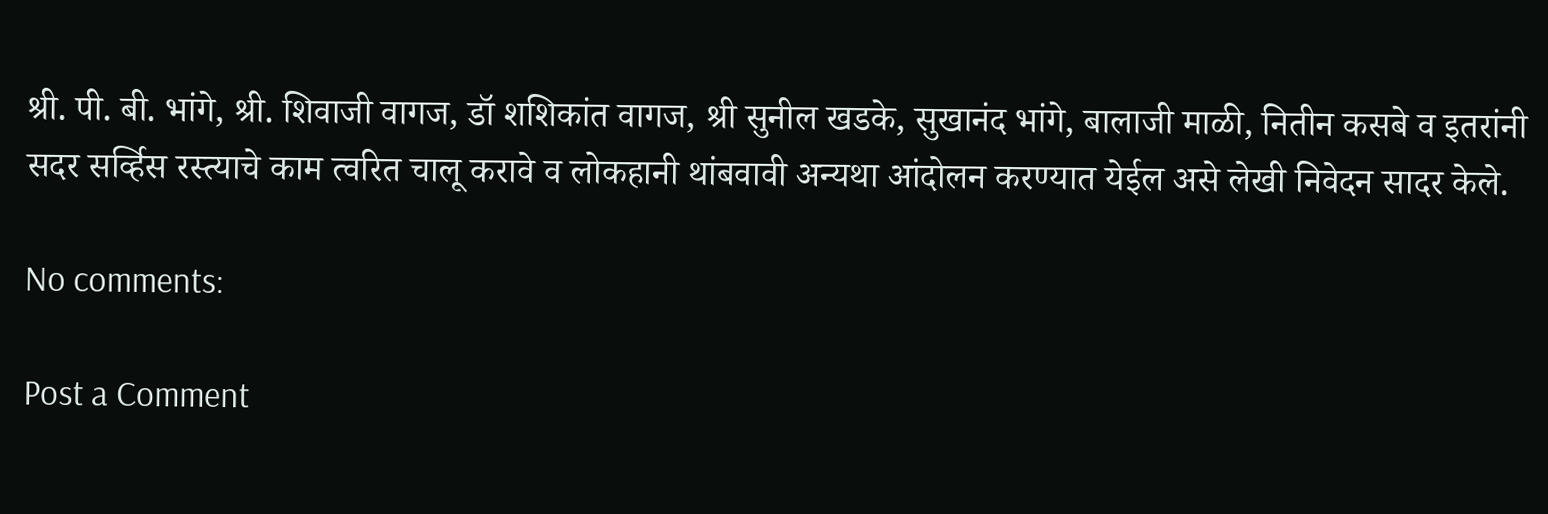श्री. पी. बी. भांगे, श्री. शिवाजी वागज, डॉ शशिकांत वागज, श्री सुनील खडके, सुखानंद भांगे, बालाजी माळी, नितीन कसबे व इतरांनी सदर सर्व्हिस रस्त्याचे काम त्वरित चालू करावे व लोकहानी थांबवावी अन्यथा आंदोलन करण्यात येईल असे लेखी निवेदन सादर केले.

No comments:

Post a Comment